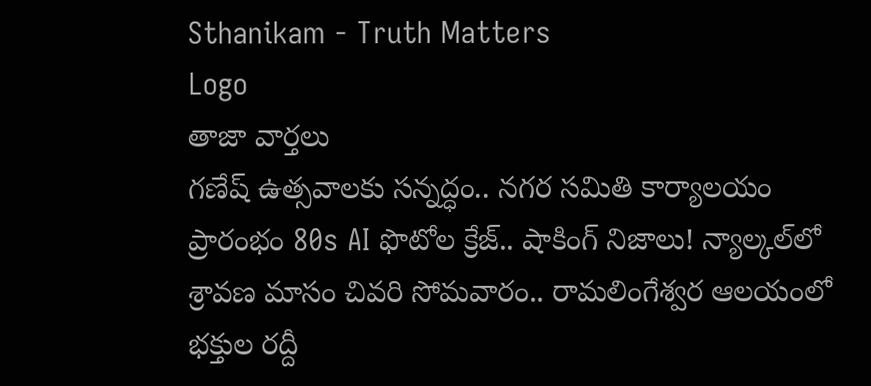Sthanikam - Truth Matters
Logo
తాజా వార్తలు
గణేష్ ఉత్సవాలకు సన్నద్ధం.. నగర సమితి కార్యాలయం ప్రారంభం 80s AI ఫొటోల క్రేజ్.. షాకింగ్ నిజాలు! న్యాల్కల్‌లో శ్రావణ మాసం చివరి సోమవారం.. రామలింగేశ్వర ఆలయంలో భక్తుల రద్దీ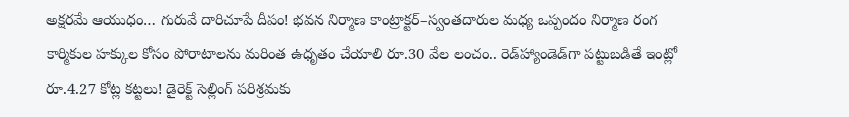అక్షరమే ఆయుధం… గురువే దారిచూపే దీపం! భవన నిర్మాణ కాంట్రాక్టర్‌–స్వంతదారుల మధ్య ఒప్పందం నిర్మాణ రంగ కార్మికుల హక్కుల కోసం పోరాటాలను మరింత ఉధృతం చేయాలి రూ.30 వేల లంచం.. రెడ్‌హ్యాండెడ్‌గా పట్టుబడితే ఇంట్లో రూ.4.27 కోట్ల కట్టలు! డైరెక్ట్ సెల్లింగ్ పరిశ్రమకు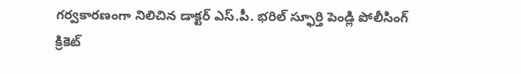గర్వకారణంగా నిలిచిన డాక్టర్ ఎస్.పీ. భరిల్ స్ఫూర్తి పెండ్లి పోలీసింగ్ క్రికెట్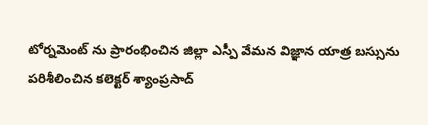టోర్నమెంట్ ను ప్రారంభించిన జిల్లా ఎస్పీ వేమన విజ్ఞాన యాత్ర బస్సును పరిశీలించిన కలెక్టర్ శ్యాంప్రసాద్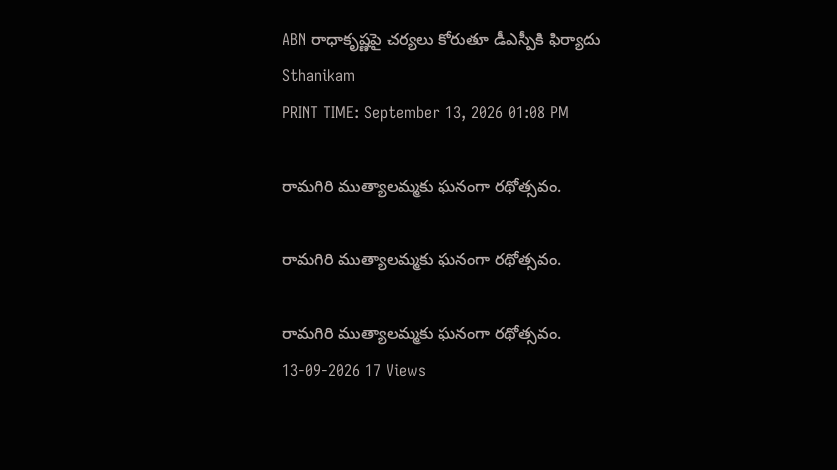ABN రాధాకృష్ణపై చర్యలు కోరుతూ డీఎస్పీకి ఫిర్యాదు
Sthanikam
PRINT TIME: September 13, 2026 01:08 PM

రామగిరి ముత్యాలమ్మకు ఘనంగా రథోత్సవం.

రామగిరి ముత్యాలమ్మకు ఘనంగా రథోత్సవం.

రామగిరి ముత్యాలమ్మకు ఘనంగా రథోత్సవం.
13-09-2026 17 Views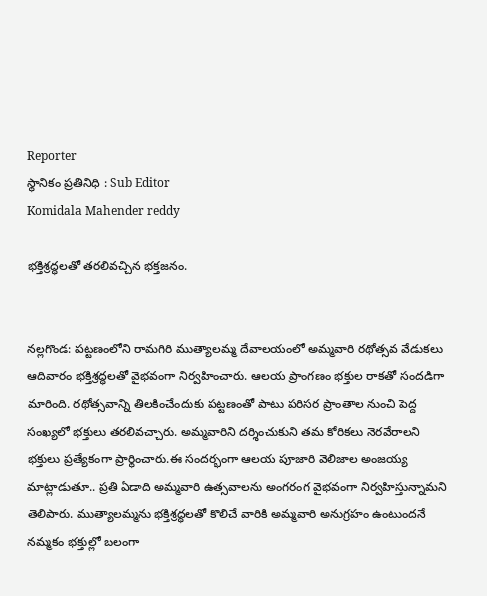Reporter
స్థానికం ప్రతినిధి : Sub Editor
Komidala Mahender reddy

భక్తిశ్రద్ధలతో తరలివచ్చిన భక్తజనం.


నల్లగొండ: పట్టణంలోని రామగిరి ముత్యాలమ్మ దేవాలయంలో అమ్మవారి రథోత్సవ వేడుకలు ఆదివారం భక్తిశ్రద్ధలతో వైభవంగా నిర్వహించారు. ఆలయ ప్రాంగణం భక్తుల రాకతో సందడిగా మారింది. రథోత్సవాన్ని తిలకించేందుకు పట్టణంతో పాటు పరిసర ప్రాంతాల నుంచి పెద్ద సంఖ్యలో భక్తులు తరలివచ్చారు. అమ్మవారిని దర్శించుకుని తమ కోరికలు నెరవేరాలని భక్తులు ప్రత్యేకంగా ప్రార్థించారు.ఈ సందర్భంగా ఆలయ పూజారి వెలిజాల అంజయ్య మాట్లాడుతూ.. ప్రతి ఏడాది అమ్మవారి ఉత్సవాలను అంగరంగ వైభవంగా నిర్వహిస్తున్నామని తెలిపారు. ముత్యాలమ్మను భక్తిశ్రద్ధలతో కొలిచే వారికి అమ్మవారి అనుగ్రహం ఉంటుందనే నమ్మకం భక్తుల్లో బలంగా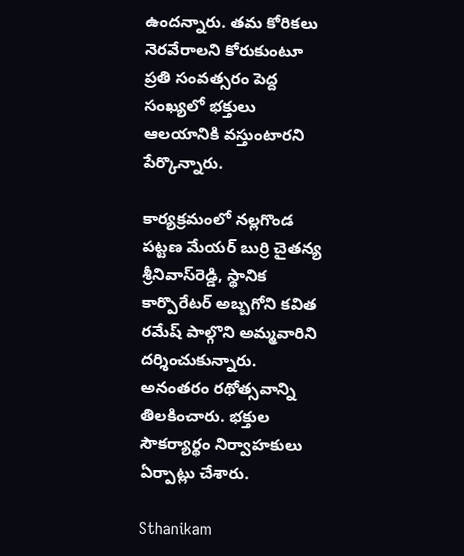ఉందన్నారు. తమ కోరికలు నెరవేరాలని కోరుకుంటూ ప్రతి సంవత్సరం పెద్ద సంఖ్యలో భక్తులు ఆలయానికి వస్తుంటారని పేర్కొన్నారు.

కార్యక్రమంలో నల్లగొండ పట్టణ మేయర్ బుర్రి చైతన్య శ్రీనివాస్‌రెడ్డి, స్థానిక కార్పొరేటర్ అబ్బగోని కవిత రమేష్ పాల్గొని అమ్మవారిని దర్శించుకున్నారు. అనంతరం రథోత్సవాన్ని తిలకించారు. భక్తుల సౌకర్యార్థం నిర్వాహకులు ఏర్పాట్లు చేశారు.

Sthanikam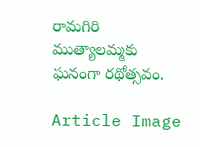రామగిరి ముత్యాలమ్మకు ఘనంగా రథోత్సవం.

Article Image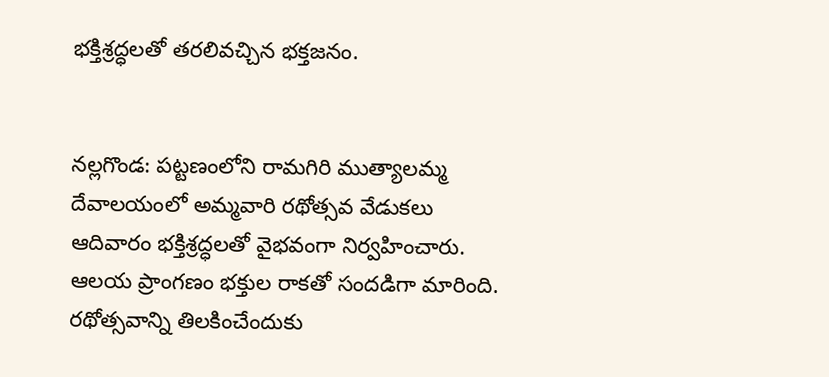భక్తిశ్రద్ధలతో తరలివచ్చిన భక్తజనం.


నల్లగొండ: పట్టణంలోని రామగిరి ముత్యాలమ్మ దేవాలయంలో అమ్మవారి రథోత్సవ వేడుకలు ఆదివారం భక్తిశ్రద్ధలతో వైభవంగా నిర్వహించారు. ఆలయ ప్రాంగణం భక్తుల రాకతో సందడిగా మారింది. రథోత్సవాన్ని తిలకించేందుకు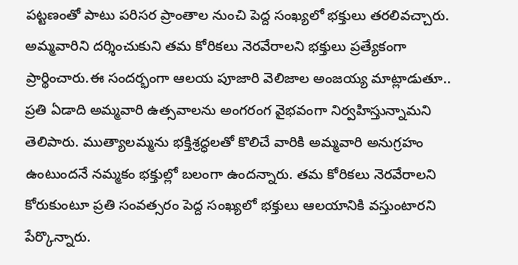పట్టణంతో పాటు పరిసర ప్రాంతాల నుంచి పెద్ద సంఖ్యలో భక్తులు తరలివచ్చారు. అమ్మవారిని దర్శించుకుని తమ కోరికలు నెరవేరాలని భక్తులు ప్రత్యేకంగా ప్రార్థించారు.ఈ సందర్భంగా ఆలయ పూజారి వెలిజాల అంజయ్య మాట్లాడుతూ.. ప్రతి ఏడాది అమ్మవారి ఉత్సవాలను అంగరంగ వైభవంగా నిర్వహిస్తున్నామని తెలిపారు. ముత్యాలమ్మను భక్తిశ్రద్ధలతో కొలిచే వారికి అమ్మవారి అనుగ్రహం ఉంటుందనే నమ్మకం భక్తుల్లో బలంగా ఉందన్నారు. తమ కోరికలు నెరవేరాలని కోరుకుంటూ ప్రతి సంవత్సరం పెద్ద సంఖ్యలో భక్తులు ఆలయానికి వస్తుంటారని పేర్కొన్నారు.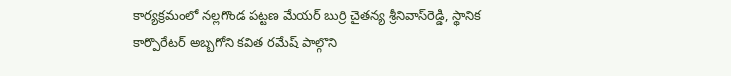కార్యక్రమంలో నల్లగొండ పట్టణ మేయర్ బుర్రి చైతన్య శ్రీనివాస్‌రెడ్డి, స్థానిక కార్పొరేటర్ అబ్బగోని కవిత రమేష్ పాల్గొని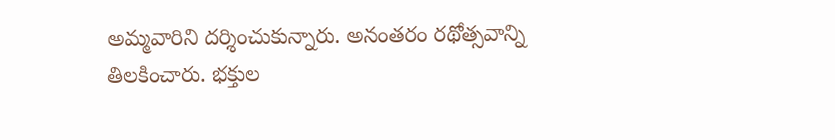అమ్మవారిని దర్శించుకున్నారు. అనంతరం రథోత్సవాన్ని తిలకించారు. భక్తుల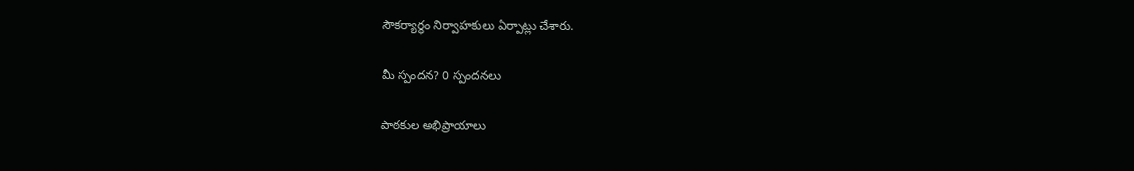సౌకర్యార్థం నిర్వాహకులు ఏర్పాట్లు చేశారు.

మీ స్పందన? 0 స్పందనలు

పాఠకుల అభిప్రాయాలు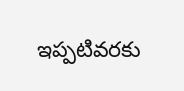ఇప్పటివరకు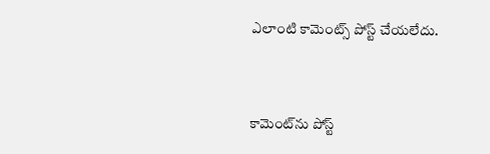ఎలాంటి కామెంట్స్ పోస్ట్ చేయలేదు.


కామెంట్‌ను పోస్ట్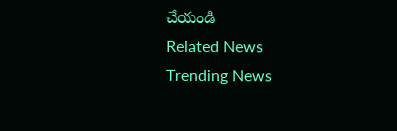చేయండి
Related News
Trending News